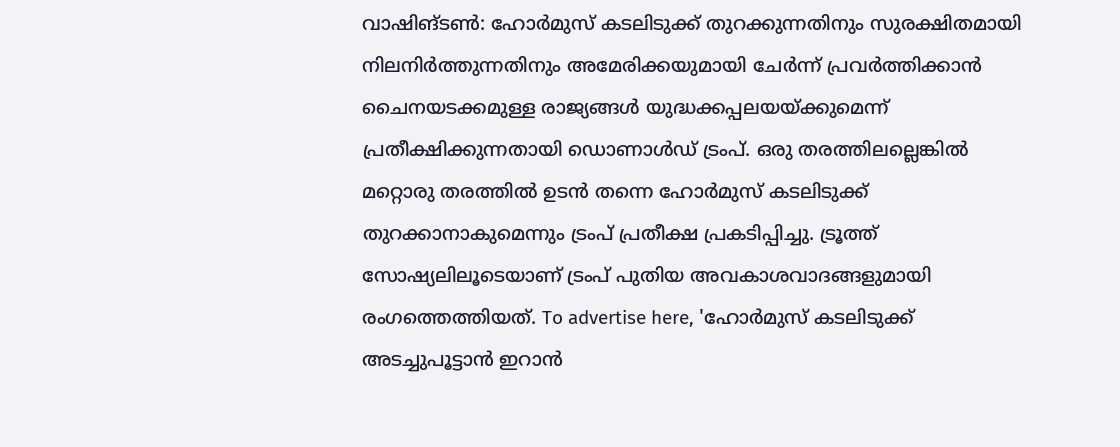വാഷിങ്ടൺ: ഹോർമുസ് കടലിടുക്ക് തുറക്കുന്നതിനും സുരക്ഷിതമായി നിലനിർത്തുന്നതിനും അമേരിക്കയുമായി ചേർന്ന് പ്രവർത്തിക്കാൻ ചൈനയടക്കമുള്ള രാജ്യങ്ങൾ യുദ്ധക്കപ്പലയയ്ക്കുമെന്ന് പ്രതീക്ഷിക്കുന്നതായി ഡൊണാൾഡ് ട്രംപ്. ഒരു തരത്തിലല്ലെങ്കിൽ മറ്റൊരു തരത്തിൽ ഉടൻ തന്നെ ഹോർമുസ് കടലിടുക്ക് തുറക്കാനാകുമെന്നും ട്രംപ് പ്രതീക്ഷ പ്രകടിപ്പിച്ചു. ട്രൂത്ത് സോഷ്യലിലൂടെയാണ് ട്രംപ് പുതിയ അവകാശവാദങ്ങളുമായി രംഗത്തെത്തിയത്. To advertise here, 'ഹോർമുസ് കടലിടുക്ക് അടച്ചുപൂട്ടാൻ ഇറാൻ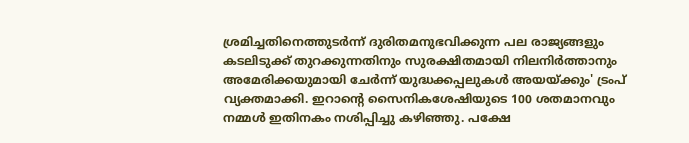ശ്രമിച്ചതിനെത്തുടർന്ന് ദുരിതമനുഭവിക്കുന്ന പല രാജ്യങ്ങളും കടലിടുക്ക് തുറക്കുന്നതിനും സുരക്ഷിതമായി നിലനിർത്താനും അമേരിക്കയുമായി ചേർന്ന് യുദ്ധക്കപ്പലുകൾ അയയ്ക്കും' ട്രംപ് വ്യക്തമാക്കി. ഇറാന്റെ സൈനികശേഷിയുടെ 100 ശതമാനവും നമ്മൾ ഇതിനകം നശിപ്പിച്ചു കഴിഞ്ഞു. പക്ഷേ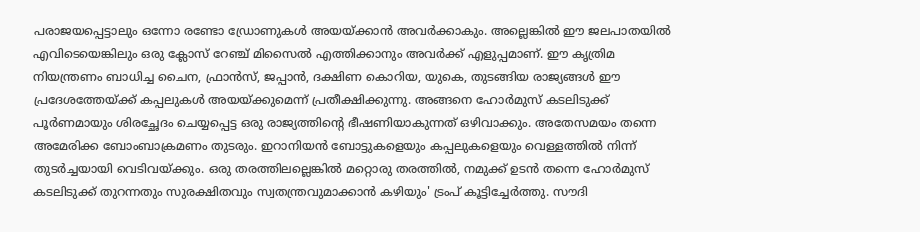പരാജയപ്പെട്ടാലും ഒന്നോ രണ്ടോ ഡ്രോണുകൾ അയയ്ക്കാൻ അവർക്കാകും. അല്ലെങ്കിൽ ഈ ജലപാതയിൽ എവിടെയെങ്കിലും ഒരു ക്ലോസ് റേഞ്ച് മിസൈൽ എത്തിക്കാനും അവർക്ക് എളുപ്പമാണ്. ഈ കൃത്രിമ നിയന്ത്രണം ബാധിച്ച ചൈന, ഫ്രാൻസ്, ജപ്പാൻ, ദക്ഷിണ കൊറിയ, യുകെ, തുടങ്ങിയ രാജ്യങ്ങൾ ഈ പ്രദേശത്തേയ്ക്ക് കപ്പലുകൾ അയയ്ക്കുമെന്ന് പ്രതീക്ഷിക്കുന്നു. അങ്ങനെ ഹോർമുസ് കടലിടുക്ക് പൂർണമായും ശിരച്ഛേദം ചെയ്യപ്പെട്ട ഒരു രാജ്യത്തിന്റെ ഭീഷണിയാകുന്നത് ഒഴിവാക്കും. അതേസമയം തന്നെ അമേരിക്ക ബോംബാക്രമണം തുടരും. ഇറാനിയൻ ബോട്ടുകളെയും കപ്പലുകളെയും വെള്ളത്തിൽ നിന്ന് തുടർച്ചയായി വെടിവയ്ക്കും. ഒരു തരത്തിലല്ലെങ്കിൽ മറ്റൊരു തരത്തിൽ, നമുക്ക് ഉടൻ തന്നെ ഹോർമുസ് കടലിടുക്ക് തുറന്നതും സുരക്ഷിതവും സ്വതന്ത്രവുമാക്കാൻ കഴിയും' ട്രംപ് കൂട്ടിച്ചേർത്തു. സൗദി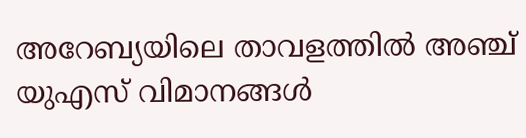അറേബ്യയിലെ താവളത്തിൽ അഞ്ച് യുഎസ് വിമാനങ്ങൾ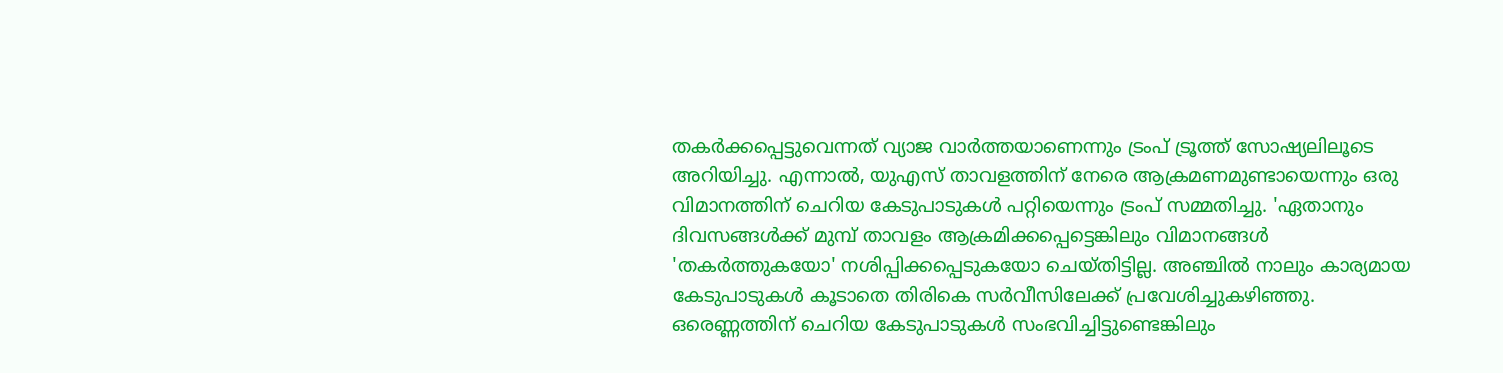തകർക്കപ്പെട്ടുവെന്നത് വ്യാജ വാർത്തയാണെന്നും ട്രംപ് ട്രൂത്ത് സോഷ്യലിലൂടെ അറിയിച്ചു. എന്നാൽ, യുഎസ് താവളത്തിന് നേരെ ആക്രമണമുണ്ടായെന്നും ഒരു വിമാനത്തിന് ചെറിയ കേടുപാടുകൾ പറ്റിയെന്നും ട്രംപ് സമ്മതിച്ചു. 'ഏതാനും ദിവസങ്ങൾക്ക് മുമ്പ് താവളം ആക്രമിക്കപ്പെട്ടെങ്കിലും വിമാനങ്ങൾ 'തകർത്തുകയോ' നശിപ്പിക്കപ്പെടുകയോ ചെയ്തിട്ടില്ല. അഞ്ചിൽ നാലും കാര്യമായ കേടുപാടുകൾ കൂടാതെ തിരികെ സർവീസിലേക്ക് പ്രവേശിച്ചുകഴിഞ്ഞു. ഒരെണ്ണത്തിന് ചെറിയ കേടുപാടുകൾ സംഭവിച്ചിട്ടുണ്ടെങ്കിലും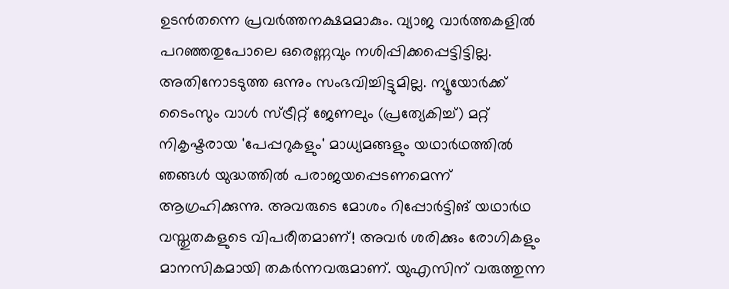ഉടൻതന്നെ പ്രവർത്തനക്ഷമമാകും. വ്യാജ വാർത്തകളിൽ പറഞ്ഞതുപോലെ ഒരെണ്ണവും നശിപ്പിക്കപ്പെട്ടിട്ടില്ല. അതിനോടടുത്ത ഒന്നും സംഭവിച്ചിട്ടുമില്ല. ന്യൂയോർക്ക് ടൈംസും വാൾ സ്ട്രീറ്റ് ജേണലും (പ്രത്യേകിച്ച്) മറ്റ് നികൃഷ്ടരായ 'പേപ്പറുകളും' മാധ്യമങ്ങളും യഥാർഥത്തിൽ ഞങ്ങൾ യുദ്ധത്തിൽ പരാജയപ്പെടണമെന്ന് ആഗ്രഹിക്കുന്നു. അവരുടെ മോശം റിപ്പോർട്ടിങ് യഥാർഥ വസ്തുതകളുടെ വിപരീതമാണ്! അവർ ശരിക്കും രോഗികളും മാനസികമായി തകർന്നവരുമാണ്. യുഎസിന് വരുത്തുന്ന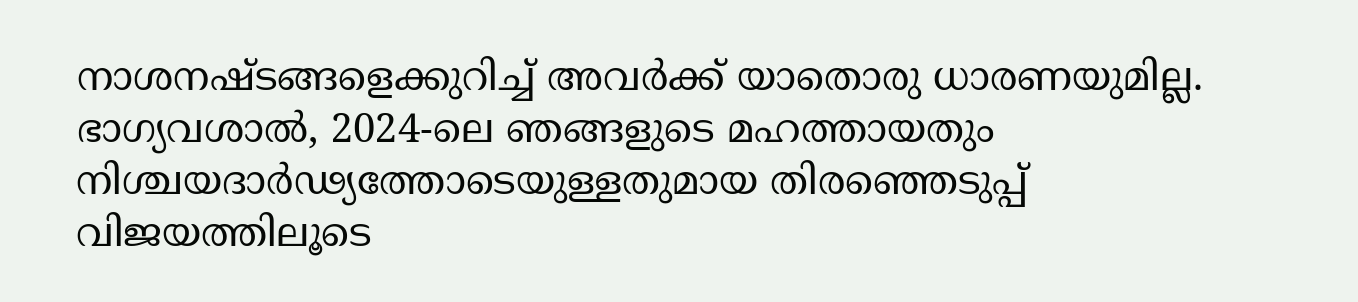നാശനഷ്ടങ്ങളെക്കുറിച്ച് അവർക്ക് യാതൊരു ധാരണയുമില്ല. ഭാഗ്യവശാൽ, 2024-ലെ ഞങ്ങളുടെ മഹത്തായതും നിശ്ചയദാർഢ്യത്തോടെയുള്ളതുമായ തിരഞ്ഞെടുപ്പ് വിജയത്തിലൂടെ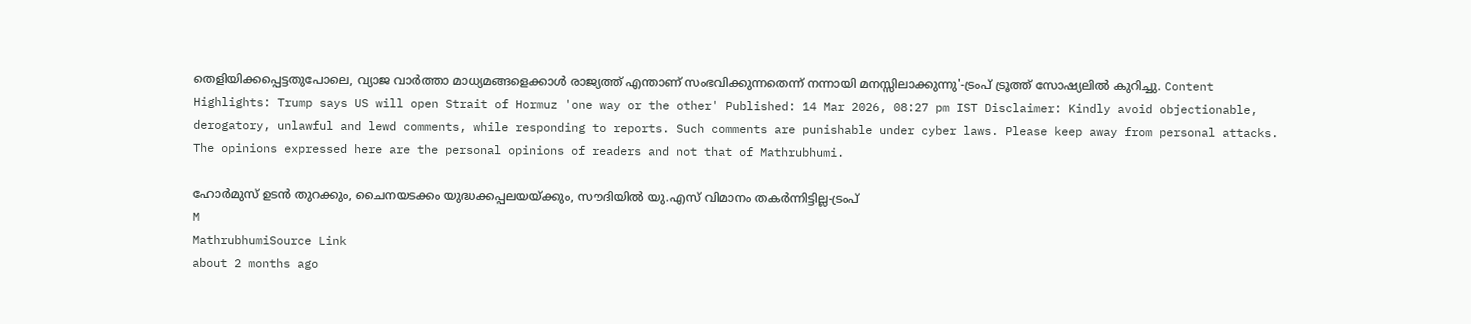തെളിയിക്കപ്പെട്ടതുപോലെ, വ്യാജ വാർത്താ മാധ്യമങ്ങളെക്കാൾ രാജ്യത്ത് എന്താണ് സംഭവിക്കുന്നതെന്ന് നന്നായി മനസ്സിലാക്കുന്നു'-ട്രംപ് ട്രൂത്ത് സോഷ്യലിൽ കുറിച്ചു. Content Highlights: Trump says US will open Strait of Hormuz 'one way or the other' Published: 14 Mar 2026, 08:27 pm IST Disclaimer: Kindly avoid objectionable, derogatory, unlawful and lewd comments, while responding to reports. Such comments are punishable under cyber laws. Please keep away from personal attacks. The opinions expressed here are the personal opinions of readers and not that of Mathrubhumi.

ഹോർമുസ് ഉടൻ തുറക്കും, ചൈനയടക്കം യുദ്ധക്കപ്പലയയ്ക്കും, സൗദിയിൽ യു.എസ് വിമാനം തകർന്നിട്ടില്ല-ട്രംപ്
M
MathrubhumiSource Link
about 2 months ago